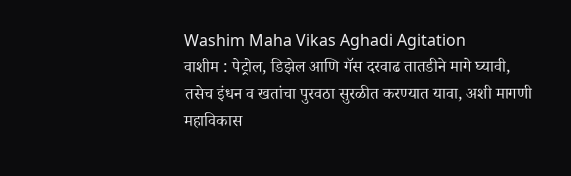Washim Maha Vikas Aghadi Agitation
वाशीम : पेट्रोल, डिझेल आणि गॅस दरवाढ तातडीने मागे घ्यावी, तसेच इंधन व खतांचा पुरवठा सुरळीत करण्यात यावा, अशी मागणी महाविकास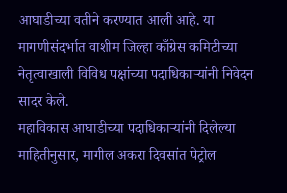आघाडीच्या वतीने करण्यात आली आहे. या मागणीसंदर्भात वाशीम जिल्हा काँग्रेस कमिटीच्या नेतृत्वाखाली विविध पक्षांच्या पदाधिकाऱ्यांनी निवेदन सादर केले.
महाविकास आघाडीच्या पदाधिकाऱ्यांनी दिलेल्या माहितीनुसार, मागील अकरा दिवसांत पेट्रोल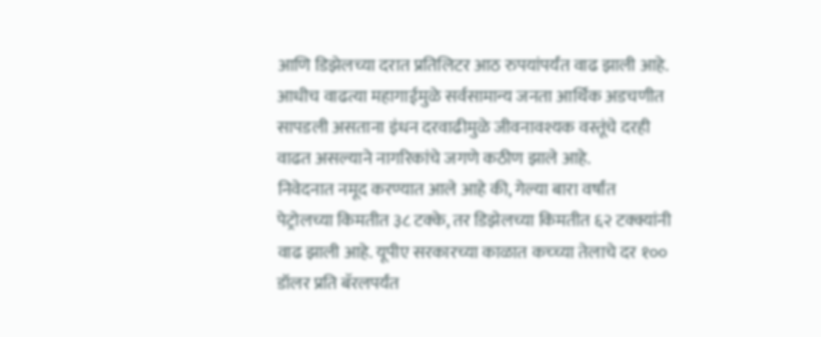आणि डिझेलच्या दरात प्रतिलिटर आठ रुपयांपर्यंत वाढ झाली आहे. आधीच वाढत्या महागाईमुळे सर्वसामान्य जनता आर्थिक अडचणीत सापडली असताना इंधन दरवाढीमुळे जीवनावश्यक वस्तूंचे दरही वाढत असल्याने नागरिकांचे जगणे कठीण झाले आहे.
निवेदनात नमूद करण्यात आले आहे की, गेल्या बारा वर्षांत पेट्रोलच्या किमतीत ३८ टक्के, तर डिझेलच्या किमतीत ६२ टक्क्यांनी वाढ झाली आहे. यूपीए सरकारच्या काळात कच्च्या तेलाचे दर १०० डॉलर प्रति बॅरलपर्यंत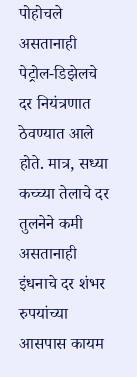पोहोचले असतानाही पेट्रोल-डिझेलचे दर नियंत्रणात ठेवण्यात आले होते. मात्र, सध्या कच्च्या तेलाचे दर तुलनेने कमी असतानाही इंधनाचे दर शंभर रुपयांच्या आसपास कायम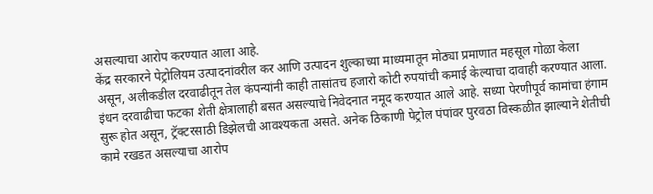असल्याचा आरोप करण्यात आला आहे.
केंद्र सरकारने पेट्रोलियम उत्पादनांवरील कर आणि उत्पादन शुल्काच्या माध्यमातून मोठ्या प्रमाणात महसूल गोळा केला असून, अलीकडील दरवाढीतून तेल कंपन्यांनी काही तासांतच हजारो कोटी रुपयांची कमाई केल्याचा दावाही करण्यात आला.
इंधन दरवाढीचा फटका शेती क्षेत्रालाही बसत असल्याचे निवेदनात नमूद करण्यात आले आहे. सध्या पेरणीपूर्व कामांचा हंगाम सुरू होत असून, ट्रॅक्टरसाठी डिझेलची आवश्यकता असते. अनेक ठिकाणी पेट्रोल पंपांवर पुरवठा विस्कळीत झाल्याने शेतीची कामे रखडत असल्याचा आरोप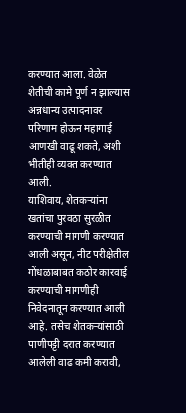करण्यात आला. वेळेत शेतीची कामे पूर्ण न झाल्यास अन्नधान्य उत्पादनावर परिणाम होऊन महागाई आणखी वाढू शकते, अशी भीतीही व्यक्त करण्यात आली.
याशिवाय, शेतकऱ्यांना खतांचा पुरवठा सुरळीत करण्याची मागणी करण्यात आली असून, नीट परीक्षेतील गोंधळाबाबत कठोर कारवाई करण्याची मागणीही निवेदनातून करण्यात आली आहे. तसेच शेतकऱ्यांसाठी पाणीपट्टी दरात करण्यात आलेली वाढ कमी करावी,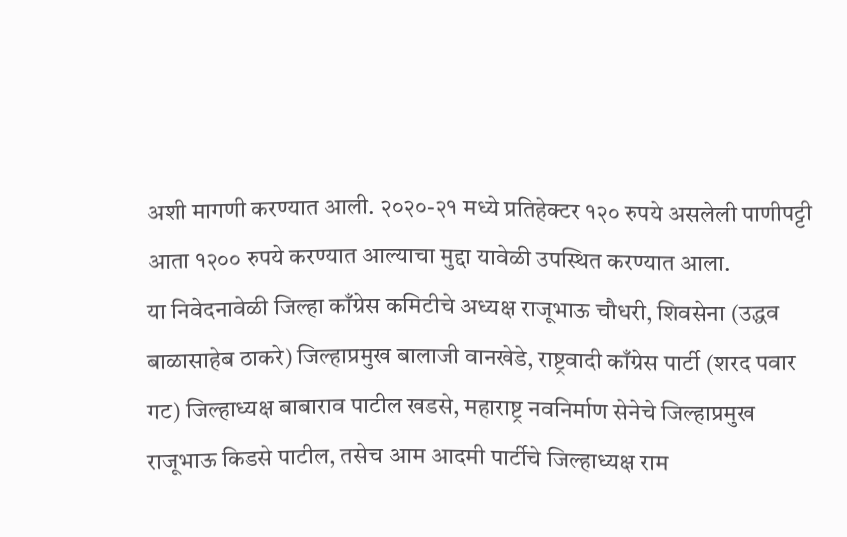अशी मागणी करण्यात आली. २०२०-२१ मध्ये प्रतिहेक्टर १२० रुपये असलेली पाणीपट्टी आता १२०० रुपये करण्यात आल्याचा मुद्दा यावेळी उपस्थित करण्यात आला.
या निवेदनावेळी जिल्हा काँग्रेस कमिटीचे अध्यक्ष राजूभाऊ चौधरी, शिवसेना (उद्धव बाळासाहेब ठाकरे) जिल्हाप्रमुख बालाजी वानखेडे, राष्ट्रवादी काँग्रेस पार्टी (शरद पवार गट) जिल्हाध्यक्ष बाबाराव पाटील खडसे, महाराष्ट्र नवनिर्माण सेनेचे जिल्हाप्रमुख राजूभाऊ किडसे पाटील, तसेच आम आदमी पार्टीचे जिल्हाध्यक्ष राम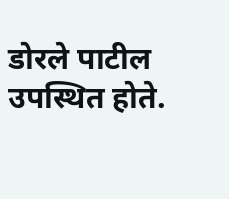डोरले पाटील उपस्थित होते.